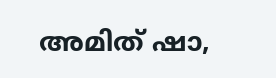അമിത് ഷാ,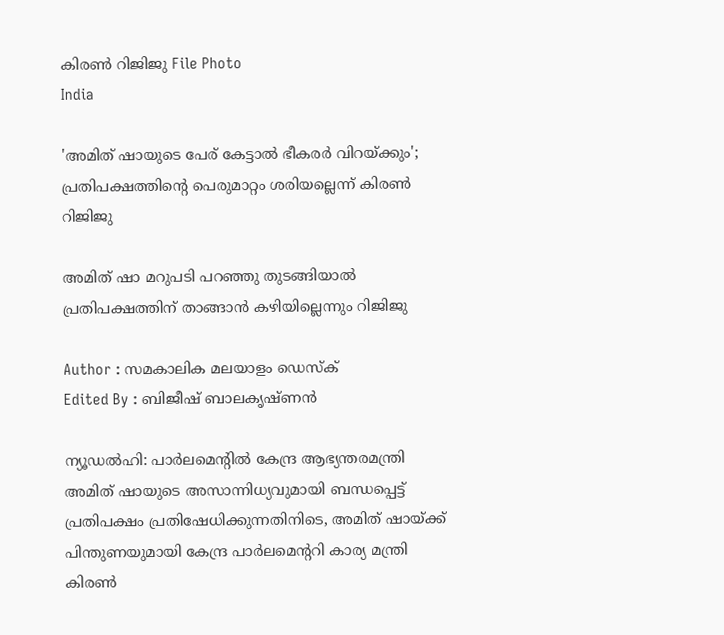കിരണ്‍ റിജിജു File Photo
India

'അമിത് ഷായുടെ പേര് കേട്ടാല്‍ ഭീകരര്‍ വിറയ്ക്കും'; പ്രതിപക്ഷത്തിന്റെ പെരുമാറ്റം ശരിയല്ലെന്ന് കിരണ്‍ റിജിജു

അമിത് ഷാ മറുപടി പറഞ്ഞു തുടങ്ങിയാല്‍ പ്രതിപക്ഷത്തിന് താങ്ങാന്‍ കഴിയില്ലെന്നും റിജിജു

Author : സമകാലിക മലയാളം ഡെസ്ക്
Edited By : ബിജീഷ് ബാലകൃഷ്ണൻ

ന്യൂഡല്‍ഹി: പാര്‍ലമെന്റില്‍ കേന്ദ്ര ആഭ്യന്തരമന്ത്രി അമിത് ഷായുടെ അസാന്നിധ്യവുമായി ബന്ധപ്പെട്ട് പ്രതിപക്ഷം പ്രതിഷേധിക്കുന്നതിനിടെ, അമിത് ഷായ്ക്ക് പിന്തുണയുമായി കേന്ദ്ര പാര്‍ലമെന്ററി കാര്യ മന്ത്രി കിരണ്‍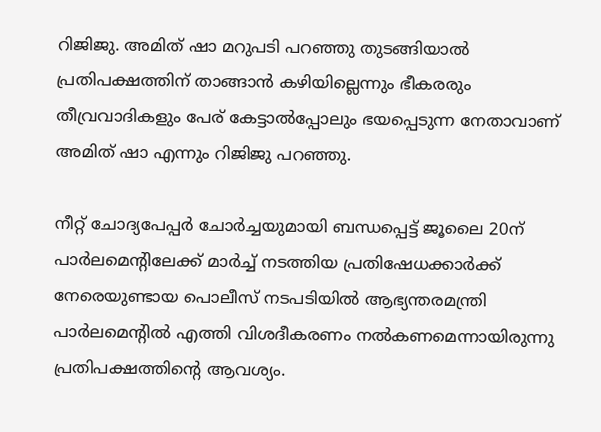റിജിജു. അമിത് ഷാ മറുപടി പറഞ്ഞു തുടങ്ങിയാല്‍ പ്രതിപക്ഷത്തിന് താങ്ങാന്‍ കഴിയില്ലെന്നും ഭീകരരും തീവ്രവാദികളും പേര് കേട്ടാല്‍പ്പോലും ഭയപ്പെടുന്ന നേതാവാണ് അമിത് ഷാ എന്നും റിജിജു പറഞ്ഞു.

നീറ്റ് ചോദ്യപേപ്പര്‍ ചോര്‍ച്ചയുമായി ബന്ധപ്പെട്ട് ജൂലൈ 20ന് പാര്‍ലമെന്റിലേക്ക് മാര്‍ച്ച് നടത്തിയ പ്രതിഷേധക്കാര്‍ക്ക് നേരെയുണ്ടായ പൊലീസ് നടപടിയില്‍ ആഭ്യന്തരമന്ത്രി പാര്‍ലമെന്റില്‍ എത്തി വിശദീകരണം നല്‍കണമെന്നായിരുന്നു പ്രതിപക്ഷത്തിന്റെ ആവശ്യം.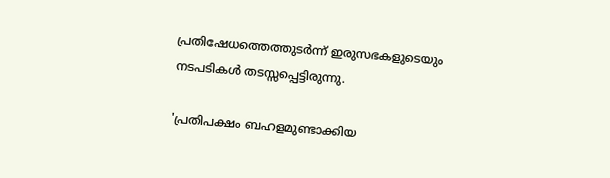പ്രതിഷേധത്തെത്തുടര്‍ന്ന് ഇരുസഭകളുടെയും നടപടികള്‍ തടസ്സപ്പെട്ടിരുന്നു.

'പ്രതിപക്ഷം ബഹളമുണ്ടാക്കിയ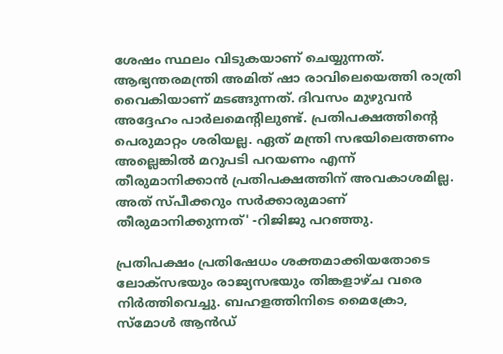ശേഷം സ്ഥലം വിടുകയാണ് ചെയ്യുന്നത്. ആഭ്യന്തരമന്ത്രി അമിത് ഷാ രാവിലെയെത്തി രാത്രി വൈകിയാണ് മടങ്ങുന്നത്. ദിവസം മുഴുവന്‍ അദ്ദേഹം പാര്‍ലമെന്റിലുണ്ട്. പ്രതിപക്ഷത്തിന്റെ പെരുമാറ്റം ശരിയല്ല. ഏത് മന്ത്രി സഭയിലെത്തണം അല്ലെങ്കില്‍ മറുപടി പറയണം എന്ന് തീരുമാനിക്കാന്‍ പ്രതിപക്ഷത്തിന് അവകാശമില്ല. അത് സ്പീക്കറും സര്‍ക്കാരുമാണ് തീരുമാനിക്കുന്നത്' -റിജിജു പറഞ്ഞു.

പ്രതിപക്ഷം പ്രതിഷേധം ശക്തമാക്കിയതോടെ ലോക്സഭയും രാജ്യസഭയും തിങ്കളാഴ്ച വരെ നിര്‍ത്തിവെച്ചു. ബഹളത്തിനിടെ മൈക്രോ, സ്‌മോള്‍ ആന്‍ഡ്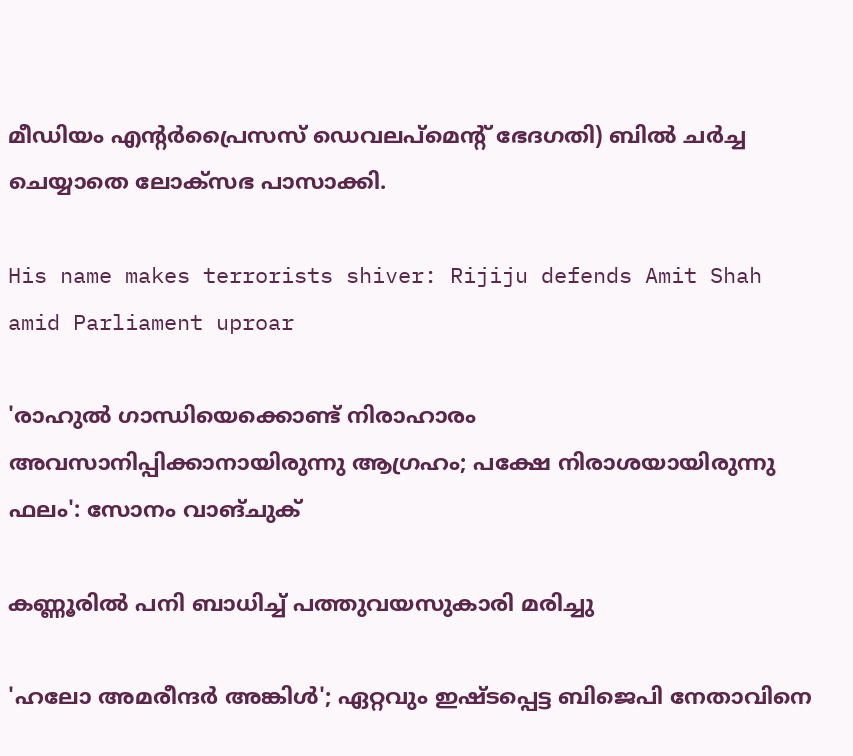മീഡിയം എന്റര്‍പ്രൈസസ് ഡെവലപ്മെന്റ് ഭേദഗതി) ബില്‍ ചര്‍ച്ച ചെയ്യാതെ ലോക്സഭ പാസാക്കി.

His name makes terrorists shiver: Rijiju defends Amit Shah amid Parliament uproar

'രാഹുൽ ഗാന്ധിയെക്കൊണ്ട് നിരാഹാരം അവസാനിപ്പിക്കാനായിരുന്നു ആഗ്രഹം; പക്ഷേ നിരാശയായിരുന്നു ഫലം': സോനം വാങ്ചുക്

കണ്ണൂരിൽ പനി ബാധിച്ച് പത്തുവയസുകാരി മരിച്ചു

'ഹലോ അമരീന്ദര്‍ അങ്കിള്‍'; ഏറ്റവും ഇഷ്ടപ്പെട്ട ബിജെപി നേതാവിനെ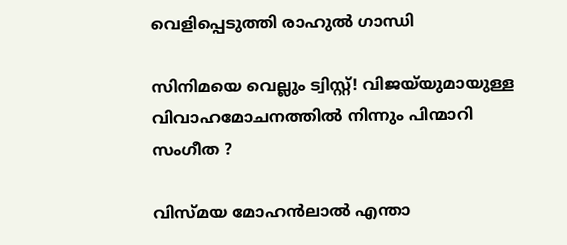വെളിപ്പെടുത്തി രാഹുല്‍ ഗാന്ധി

സിനിമയെ വെല്ലും ട്വിസ്റ്റ്! വിജയ്‌യുമായുള്ള വിവാഹമോചനത്തിൽ നിന്നും പിന്മാറി സംഗീത ?

വിസ്മയ മോഹൻലാൽ എന്താ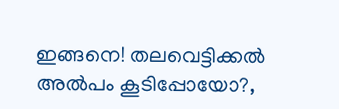ഇങ്ങനെ! തലവെ‍ട്ടിക്കൽ അൽപം കൂടിപ്പോയോ?,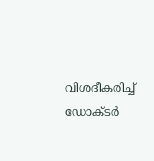വിശദീകരിച്ച് ഡോക്ടർ